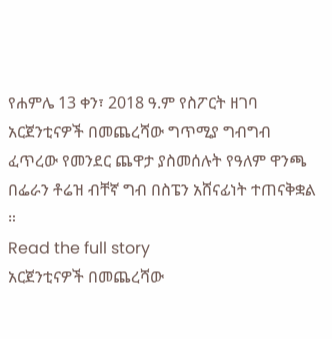የሐምሌ 13 ቀን፣ 2018 ዓ.ም የስፖርት ዘገባ
አርጀንቲናዎች በመጨረሻው ግጥሚያ ግብግብ ፈጥረው የመንደር ጨዋታ ያስመሰሉት የዓለም ዋንጫ በፌራን ቶሬዝ ብቸኛ ግብ በስፔን አሸናፊነት ተጠናቅቋል ።
Read the full story
አርጀንቲናዎች በመጨረሻው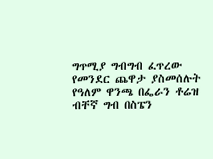ግጥሚያ ግብግብ ፈጥረው የመንደር ጨዋታ ያስመሰሉት የዓለም ዋንጫ በፌራን ቶሬዝ ብቸኛ ግብ በስፔን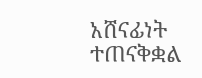አሸናፊነት ተጠናቅቋል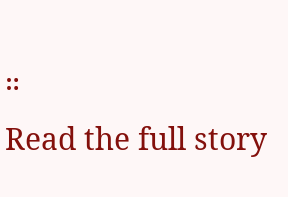።
Read the full story